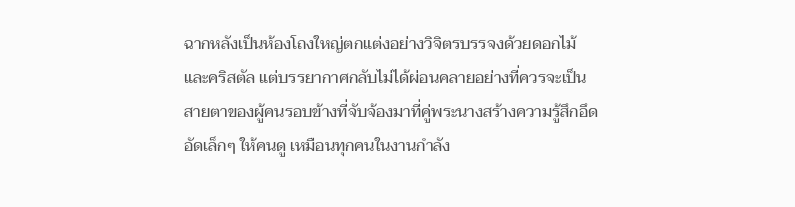ฉากหลังเป็นห้องโถงใหญ่ตกแต่งอย่างวิจิตรบรรจงด้วยดอกไม้และคริสตัล แต่บรรยากาศกลับไม่ได้ผ่อนคลายอย่างที่ควรจะเป็น สายตาของผู้คนรอบข้างที่จับจ้องมาที่คู่พระนางสร้างความรู้สึกอึดอัดเล็กๆ ให้คนดู เหมือนทุกคนในงานกำลัง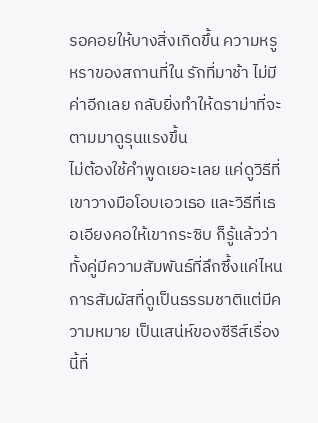รอคอยให้บางสิ่งเกิดขึ้น ความหรูหราของสถานที่ใน รักที่มาช้า ไม่มีค่าอีกเลย กลับยิ่งทำให้ดราม่าที่จะตามมาดูรุนแรงขึ้น
ไม่ต้องใช้คำพูดเยอะเลย แค่ดูวิธีที่เขาวางมือโอบเอวเธอ และวิธีที่เธอเอียงคอให้เขากระซิบ ก็รู้แล้วว่าทั้งคู่มีความสัมพันธ์ที่ลึกซึ้งแค่ไหน การสัมผัสที่ดูเป็นธรรมชาติแต่มีความหมาย เป็นเสน่ห์ของซีรีส์เรื่องนี้ที่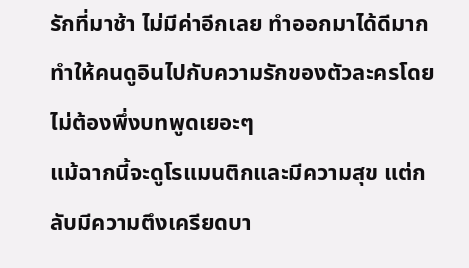รักที่มาช้า ไม่มีค่าอีกเลย ทำออกมาได้ดีมาก ทำให้คนดูอินไปกับความรักของตัวละครโดยไม่ต้องพึ่งบทพูดเยอะๆ
แม้ฉากนี้จะดูโรแมนติกและมีความสุข แต่กลับมีความตึงเครียดบา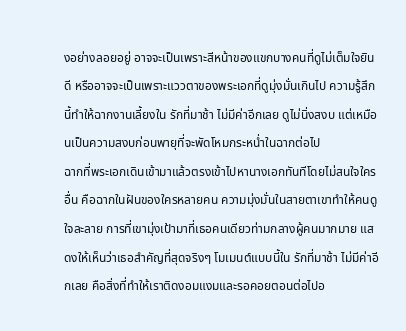งอย่างลอยอยู่ อาจจะเป็นเพราะสีหน้าของแขกบางคนที่ดูไม่เต็มใจยินดี หรืออาจจะเป็นเพราะแววตาของพระเอกที่ดูมุ่งมั่นเกินไป ความรู้สึกนี้ทำให้ฉากงานเลี้ยงใน รักที่มาช้า ไม่มีค่าอีกเลย ดูไม่นิ่งสงบ แต่เหมือนเป็นความสงบก่อนพายุที่จะพัดโหมกระหน่ำในฉากต่อไป
ฉากที่พระเอกเดินเข้ามาแล้วตรงเข้าไปหานางเอกทันทีโดยไม่สนใจใครอื่น คือฉากในฝันของใครหลายคน ความมุ่งมั่นในสายตาเขาทำให้คนดูใจละลาย การที่เขามุ่งเป้ามาที่เธอคนเดียวท่ามกลางผู้คนมากมาย แสดงให้เห็นว่าเธอสำคัญที่สุดจริงๆ โมเมนต์แบบนี้ใน รักที่มาช้า ไม่มีค่าอีกเลย คือสิ่งที่ทำให้เราติดงอมแงมและรอคอยตอนต่อไปอ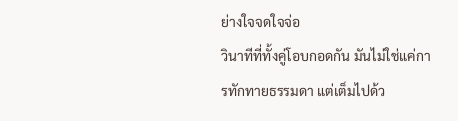ย่างใจจดใจจ่อ
วินาทีที่ทั้งคู่โอบกอดกัน มันไม่ใช่แค่การทักทายธรรมดา แต่เต็มไปด้ว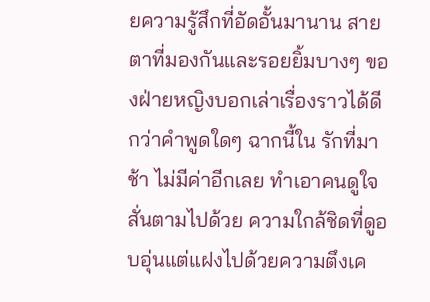ยความรู้สึกที่อัดอั้นมานาน สายตาที่มองกันและรอยยิ้มบางๆ ของฝ่ายหญิงบอกเล่าเรื่องราวได้ดีกว่าคำพูดใดๆ ฉากนี้ใน รักที่มาช้า ไม่มีค่าอีกเลย ทำเอาคนดูใจสั่นตามไปด้วย ความใกล้ชิดที่ดูอบอุ่นแต่แฝงไปด้วยความตึงเค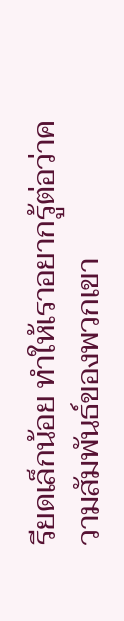รียดเล็กน้อย ทำให้เราอยากรู้ต่อว่าความสัมพันธ์ของพวกเขา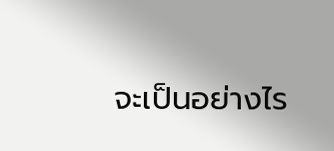จะเป็นอย่างไร